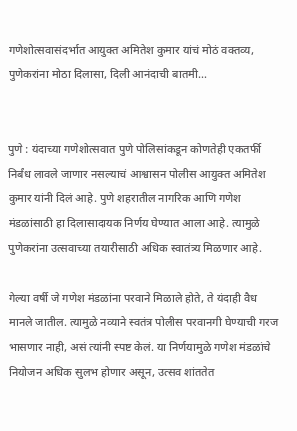गणेशोत्सवासंदर्भात आयुक्त अमितेश कुमार यांचं मोठं वक्तव्य, पुणेकरांना मोठा दिलासा, दिली आनंदाची बातमी…


पुणे : यंदाच्या गणेशोत्सवात पुणे पोलिसांकडून कोणतेही एकतर्फी निर्बंध लावले जाणार नसल्याचं आश्वासन पोलीस आयुक्त अमितेश कुमार यांनी दिलं आहे. पुणे शहरातील नागरिक आणि गणेश मंडळांसाठी हा दिलासादायक निर्णय घेण्यात आला आहे. त्यामुळे पुणेकरांना उत्सवाच्या तयारीसाठी अधिक स्वातंत्र्य मिळणार आहे.

गेल्या वर्षी जे गणेश मंडळांना परवाने मिळाले होते, ते यंदाही वैध मानले जातील. त्यामुळे नव्याने स्वतंत्र पोलीस परवानगी घेण्याची गरज भासणार नाही, असं त्यांनी स्पष्ट केलं. या निर्णयामुळे गणेश मंडळांचे नियोजन अधिक सुलभ होणार असून, उत्सव शांततेत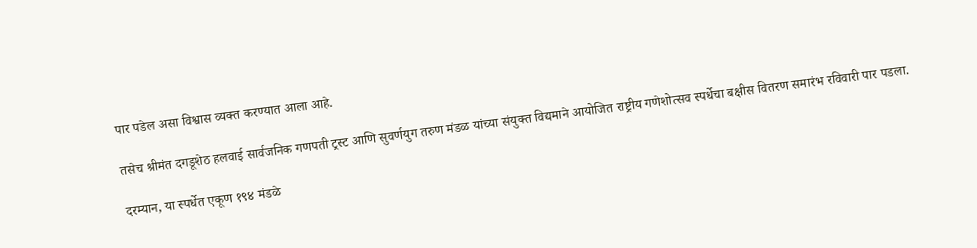पार पडेल असा विश्वास व्यक्त करण्यात आला आहे.

तसेच श्रीमंत दगडूशेठ हलवाई सार्वजनिक गणपती ट्रस्ट आणि सुवर्णयुग तरुण मंडळ यांच्या संयुक्त विद्यमाने आयोजित राष्ट्रीय गणेशोत्सव स्पर्धेचा बक्षीस वितरण समारंभ रविवारी पार पडला.

दरम्यान, या स्पर्धेत एकूण १९४ मंडळे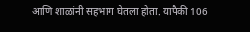आणि शाळांनी सहभाग घेतला होता. यापैकी 106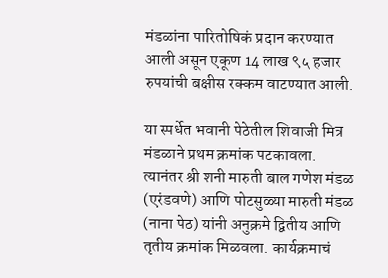मंडळांना पारितोषिकं प्रदान करण्यात आली असून एकूण 14 लाख ९५ हजार रुपयांची बक्षीस रक्कम वाटण्यात आली.

या स्पर्धेत भवानी पेठेतील शिवाजी मित्र मंडळाने प्रथम क्रमांक पटकावला. त्यानंतर श्री शनी मारुती बाल गणेश मंडळ (एरंडवणे) आणि पोटसुळ्या मारुती मंडळ (नाना पेठ) यांनी अनुक्रमे द्वितीय आणि तृतीय क्रमांक मिळवला. कार्यक्रमाचं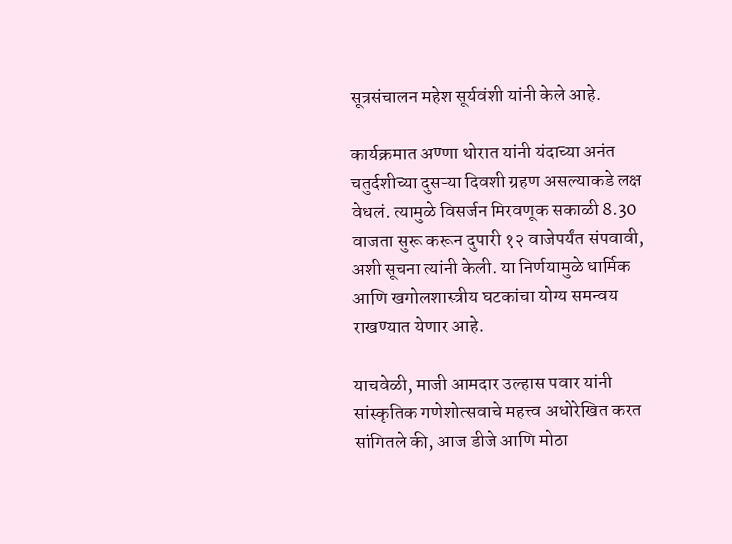सूत्रसंचालन महेश सूर्यवंशी यांनी केले आहे.

कार्यक्रमात अण्णा थोरात यांनी यंदाच्या अनंत चतुर्दशीच्या दुसऱ्या दिवशी ग्रहण असल्याकडे लक्ष वेधलं. त्यामुळे विसर्जन मिरवणूक सकाळी 8.30 वाजता सुरू करून दुपारी १२ वाजेपर्यंत संपवावी, अशी सूचना त्यांनी केली. या निर्णयामुळे धार्मिक आणि खगोलशास्त्रीय घटकांचा योग्य समन्वय राखण्यात येणार आहे.

याचवेळी, माजी आमदार उल्हास पवार यांनी सांस्कृतिक गणेशोत्सवाचे महत्त्व अधोरेखित करत सांगितले की, आज डीजे आणि मोठा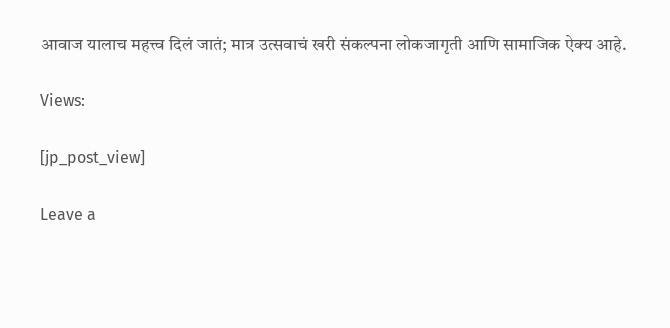आवाज यालाच महत्त्व दिलं जातं; मात्र उत्सवाचं खरी संकल्पना लोकजागृती आणि सामाजिक ऐक्य आहे.

Views:

[jp_post_view]

Leave a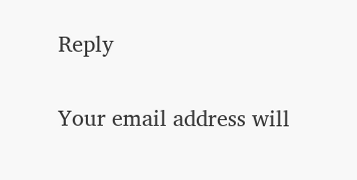Reply

Your email address will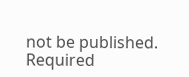not be published. Required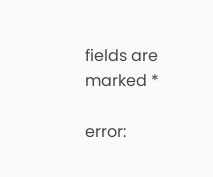fields are marked *

error: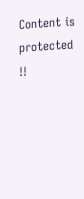Content is protected !!